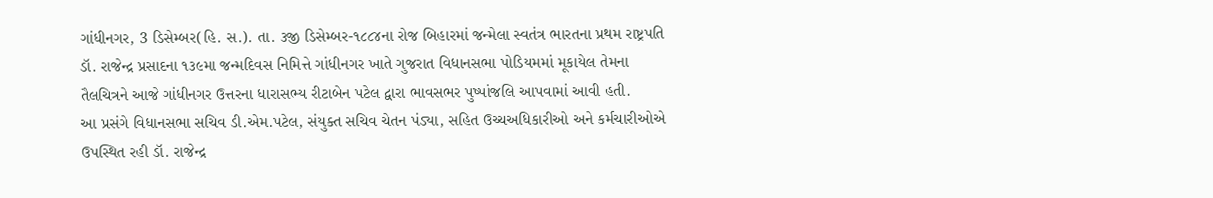ગાંધીનગર, 3 ડિસેમ્બર(હિ. સ.). તા. ૩જી ડિસેમ્બર-૧૮૮૪ના રોજ બિહારમાં જન્મેલા સ્વતંત્ર ભારતના પ્રથમ રાષ્ટ્રપતિ ડૉ. રાજેન્દ્ર પ્રસાદના ૧૩૯મા જન્મદિવસ નિમિત્તે ગાંધીનગર ખાતે ગુજરાત વિધાનસભા પોડિયમમાં મૂકાયેલ તેમના તૈલચિત્રને આજે ગાંધીનગર ઉત્તરના ધારાસભ્ય રીટાબેન પટેલ દ્વારા ભાવસભર પુષ્પાંજલિ આપવામાં આવી હતી.
આ પ્રસંગે વિધાનસભા સચિવ ડી.એમ.પટેલ, સંયુક્ત સચિવ ચેતન પંડ્યા, સહિત ઉચ્ચઅધિકારીઓ અને કર્મચારીઓએ ઉપસ્થિત રહી ડૉ. રાજેન્દ્ર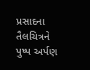પ્રસાદના તૈલચિત્રને પુષ્પ અર્પણ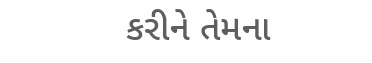કરીને તેમના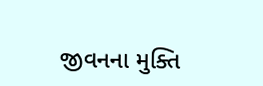જીવનના મુક્તિ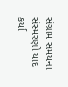સંગ્રામ સમયના સંસ્મરણો યાદ કર્યા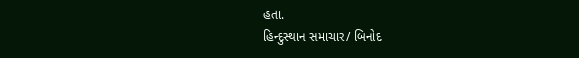હતા.
હિન્દુસ્થાન સમાચાર/ બિનોદ